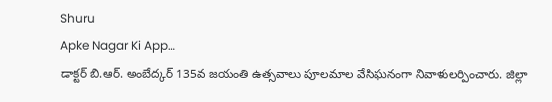Shuru
Apke Nagar Ki App…
డాక్టర్ బి.ఆర్. అంబేద్కర్ 135వ జయంతి ఉత్సవాలు పూలమాల వేసిఘనంగా నివాళులర్పించారు. జిల్లా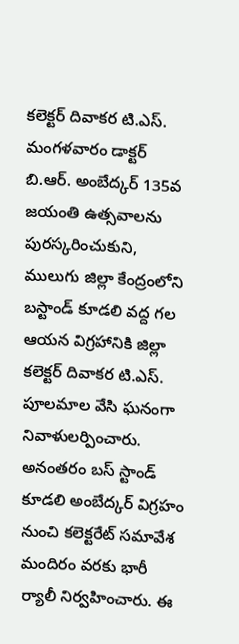కలెక్టర్ దివాకర టి.ఎస్. మంగళవారం డాక్టర్ బి.ఆర్. అంబేద్కర్ 135వ జయంతి ఉత్సవాలను పురస్కరించుకుని, ములుగు జిల్లా కేంద్రంలోని బస్టాండ్ కూడలి వద్ద గల ఆయన విగ్రహానికి జిల్లా కలెక్టర్ దివాకర టి.ఎస్. పూలమాల వేసి ఘనంగా నివాళులర్పించారు. అనంతరం బస్ స్టాండ్ కూడలి అంబేద్కర్ విగ్రహం నుంచి కలెక్టరేట్ సమావేశ మందిరం వరకు భారీ ర్యాలీ నిర్వహించారు. ఈ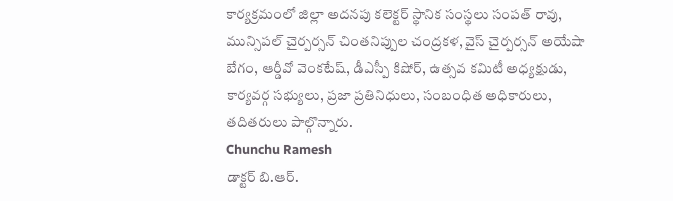కార్యక్రమంలో జిల్లా అదనపు కలెక్టర్ స్థానిక సంస్థలు సంపత్ రావు, మున్సిపల్ చైర్పర్సన్ చింతనిప్పుల చంద్రకళ, వైస్ చైర్పర్సన్ అయేషా బేగం, ఆర్డీవో వెంకటేష్, డీఎస్పీ కిషోర్, ఉత్సవ కమిటీ అధ్యక్షుడు, కార్యవర్గ సభ్యులు, ప్రజా ప్రతినిధులు, సంబంధిత అధికారులు, తదితరులు పాల్గొన్నారు.
Chunchu Ramesh
డాక్టర్ బి.ఆర్.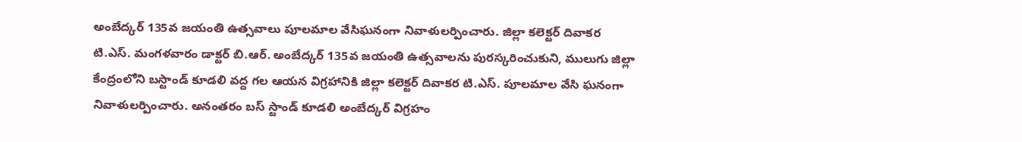అంబేద్కర్ 135వ జయంతి ఉత్సవాలు పూలమాల వేసిఘనంగా నివాళులర్పించారు. జిల్లా కలెక్టర్ దివాకర టి.ఎస్. మంగళవారం డాక్టర్ బి.ఆర్. అంబేద్కర్ 135వ జయంతి ఉత్సవాలను పురస్కరించుకుని, ములుగు జిల్లా కేంద్రంలోని బస్టాండ్ కూడలి వద్ద గల ఆయన విగ్రహానికి జిల్లా కలెక్టర్ దివాకర టి.ఎస్. పూలమాల వేసి ఘనంగా నివాళులర్పించారు. అనంతరం బస్ స్టాండ్ కూడలి అంబేద్కర్ విగ్రహం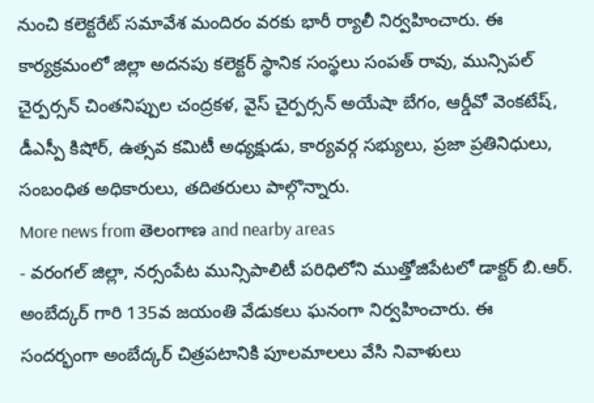నుంచి కలెక్టరేట్ సమావేశ మందిరం వరకు భారీ ర్యాలీ నిర్వహించారు. ఈ కార్యక్రమంలో జిల్లా అదనపు కలెక్టర్ స్థానిక సంస్థలు సంపత్ రావు, మున్సిపల్ చైర్పర్సన్ చింతనిప్పుల చంద్రకళ, వైస్ చైర్పర్సన్ అయేషా బేగం, ఆర్డీవో వెంకటేష్, డీఎస్పీ కిషోర్, ఉత్సవ కమిటీ అధ్యక్షుడు, కార్యవర్గ సభ్యులు, ప్రజా ప్రతినిధులు, సంబంధిత అధికారులు, తదితరులు పాల్గొన్నారు.
More news from తెలంగాణ and nearby areas
- వరంగల్ జిల్లా, నర్సంపేట మున్సిపాలిటీ పరిధిలోని ముత్తోజిపేటలో డాక్టర్ బి.ఆర్. అంబేద్కర్ గారి 135వ జయంతి వేడుకలు ఘనంగా నిర్వహించారు. ఈ సందర్భంగా అంబేద్కర్ చిత్రపటానికి పూలమాలలు వేసి నివాళులు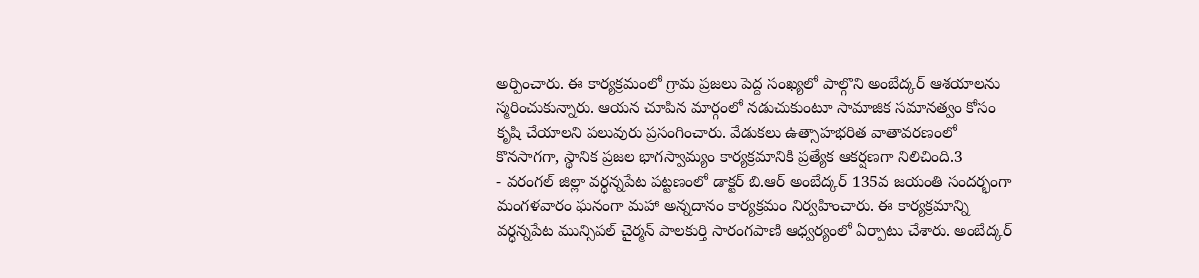అర్పించారు. ఈ కార్యక్రమంలో గ్రామ ప్రజలు పెద్ద సంఖ్యలో పాల్గొని అంబేద్కర్ ఆశయాలను స్మరించుకున్నారు. ఆయన చూపిన మార్గంలో నడుచుకుంటూ సామాజిక సమానత్వం కోసం కృషి చేయాలని పలువురు ప్రసంగించారు. వేడుకలు ఉత్సాహభరిత వాతావరణంలో కొనసాగగా, స్థానిక ప్రజల భాగస్వామ్యం కార్యక్రమానికి ప్రత్యేక ఆకర్షణగా నిలిచింది.3
- వరంగల్ జిల్లా వర్ధన్నపేట పట్టణంలో డాక్టర్ బి.ఆర్ అంబేద్కర్ 135వ జయంతి సందర్భంగా మంగళవారం ఘనంగా మహా అన్నదానం కార్యక్రమం నిర్వహించారు. ఈ కార్యక్రమాన్ని వర్ధన్నపేట మున్సిపల్ చైర్మన్ పాలకుర్తి సారంగపాణి ఆధ్వర్యంలో ఏర్పాటు చేశారు. అంబేద్కర్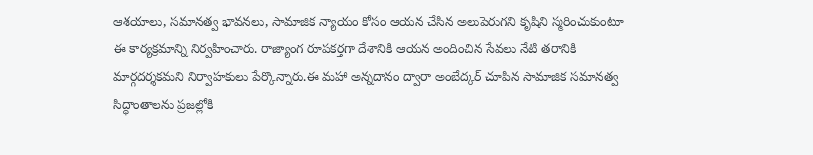ఆశయాలు, సమానత్వ భావనలు, సామాజిక న్యాయం కోసం ఆయన చేసిన అలుపెరుగని కృషిని స్మరించుకుంటూ ఈ కార్యక్రమాన్ని నిర్వహించారు. రాజ్యాంగ రూపకర్తగా దేశానికి ఆయన అందించిన సేవలు నేటి తరానికి మార్గదర్శకమని నిర్వాహకులు పేర్కొన్నారు.ఈ మహా అన్నదానం ద్వారా అంబేద్కర్ చూపిన సామాజిక సమానత్వ సిద్ధాంతాలను ప్రజల్లోకి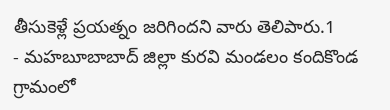తీసుకెళ్లే ప్రయత్నం జరిగిందని వారు తెలిపారు.1
- మహబూబాబాద్ జిల్లా కురవి మండలం కందికొండ గ్రామంలో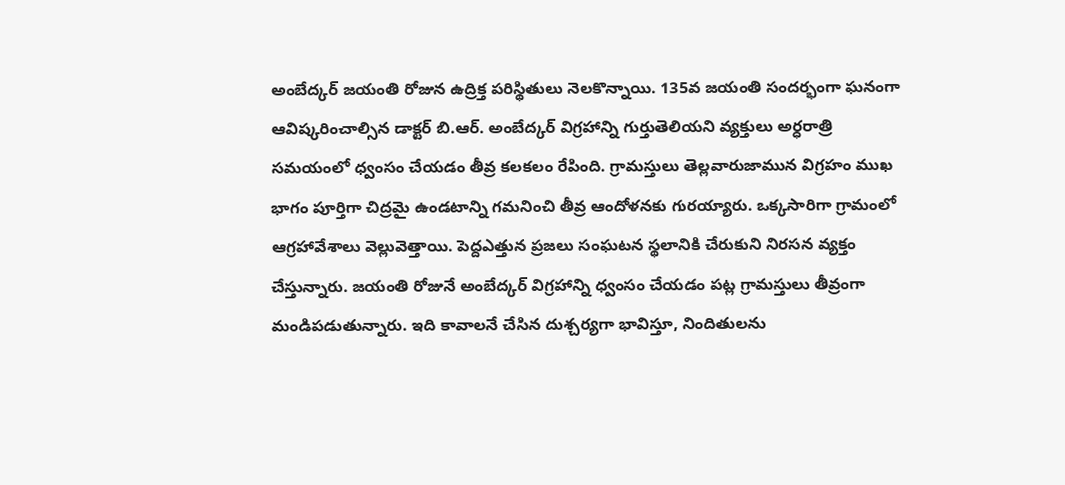అంబేద్కర్ జయంతి రోజున ఉద్రిక్త పరిస్థితులు నెలకొన్నాయి. 135వ జయంతి సందర్భంగా ఘనంగా ఆవిష్కరించాల్సిన డాక్టర్ బి.ఆర్. అంబేద్కర్ విగ్రహాన్ని గుర్తుతెలియని వ్యక్తులు అర్ధరాత్రి సమయంలో ధ్వంసం చేయడం తీవ్ర కలకలం రేపింది. గ్రామస్తులు తెల్లవారుజామున విగ్రహం ముఖ భాగం పూర్తిగా చిద్రమై ఉండటాన్ని గమనించి తీవ్ర ఆందోళనకు గురయ్యారు. ఒక్కసారిగా గ్రామంలో ఆగ్రహావేశాలు వెల్లువెత్తాయి. పెద్దఎత్తున ప్రజలు సంఘటన స్థలానికి చేరుకుని నిరసన వ్యక్తం చేస్తున్నారు. జయంతి రోజునే అంబేద్కర్ విగ్రహాన్ని ధ్వంసం చేయడం పట్ల గ్రామస్తులు తీవ్రంగా మండిపడుతున్నారు. ఇది కావాలనే చేసిన దుశ్చర్యగా భావిస్తూ, నిందితులను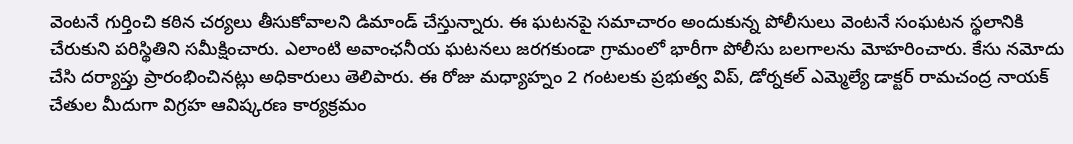వెంటనే గుర్తించి కఠిన చర్యలు తీసుకోవాలని డిమాండ్ చేస్తున్నారు. ఈ ఘటనపై సమాచారం అందుకున్న పోలీసులు వెంటనే సంఘటన స్థలానికి చేరుకుని పరిస్థితిని సమీక్షించారు. ఎలాంటి అవాంఛనీయ ఘటనలు జరగకుండా గ్రామంలో భారీగా పోలీసు బలగాలను మోహరించారు. కేసు నమోదు చేసి దర్యాప్తు ప్రారంభించినట్లు అధికారులు తెలిపారు. ఈ రోజు మధ్యాహ్నం 2 గంటలకు ప్రభుత్వ విప్, డోర్నకల్ ఎమ్మెల్యే డాక్టర్ రామచంద్ర నాయక్ చేతుల మీదుగా విగ్రహ ఆవిష్కరణ కార్యక్రమం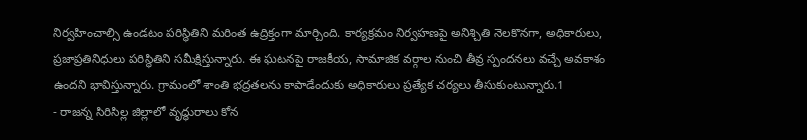నిర్వహించాల్సి ఉండటం పరిస్థితిని మరింత ఉద్రిక్తంగా మార్చింది. కార్యక్రమం నిర్వహణపై అనిశ్చితి నెలకొనగా, అధికారులు, ప్రజాప్రతినిధులు పరిస్థితిని సమీక్షిస్తున్నారు. ఈ ఘటనపై రాజకీయ, సామాజిక వర్గాల నుంచి తీవ్ర స్పందనలు వచ్చే అవకాశం ఉందని భావిస్తున్నారు. గ్రామంలో శాంతి భద్రతలను కాపాడేందుకు అధికారులు ప్రత్యేక చర్యలు తీసుకుంటున్నారు.1
- రాజన్న సిరిసిల్ల జిల్లాలో వృద్ధురాలు కోన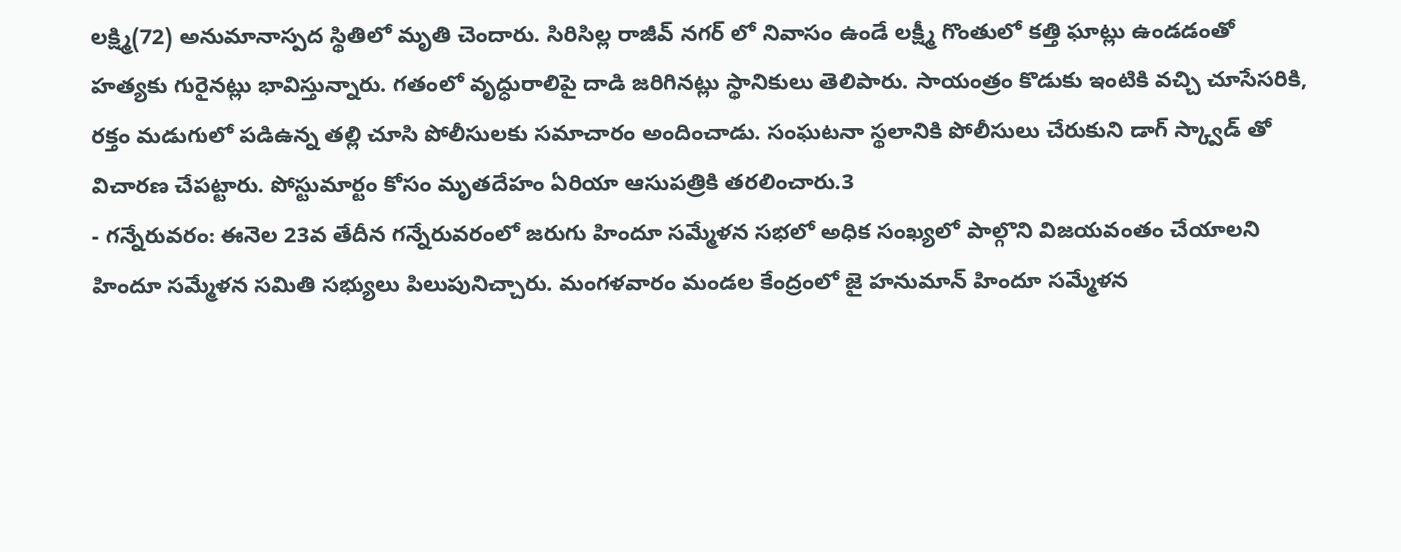లక్ష్మి(72) అనుమానాస్పద స్థితిలో మృతి చెందారు. సిరిసిల్ల రాజీవ్ నగర్ లో నివాసం ఉండే లక్ష్మీ గొంతులో కత్తి ఘాట్లు ఉండడంతో హత్యకు గురైనట్లు భావిస్తున్నారు. గతంలో వృధ్ధురాలిపై దాడి జరిగినట్లు స్థానికులు తెలిపారు. సాయంత్రం కొడుకు ఇంటికి వచ్చి చూసేసరికి, రక్తం మడుగులో పడిఉన్న తల్లి చూసి పోలీసులకు సమాచారం అందించాడు. సంఘటనా స్థలానికి పోలీసులు చేరుకుని డాగ్ స్క్వాడ్ తో విచారణ చేపట్టారు. పోస్టుమార్టం కోసం మృతదేహం ఏరియా ఆసుపత్రికి తరలించారు.3
- గన్నేరువరం: ఈనెల 23వ తేదీన గన్నేరువరంలో జరుగు హిందూ సమ్మేళన సభలో అధిక సంఖ్యలో పాల్గొని విజయవంతం చేయాలని హిందూ సమ్మేళన సమితి సభ్యులు పిలుపునిచ్చారు. మంగళవారం మండల కేంద్రంలో జై హనుమాన్ హిందూ సమ్మేళన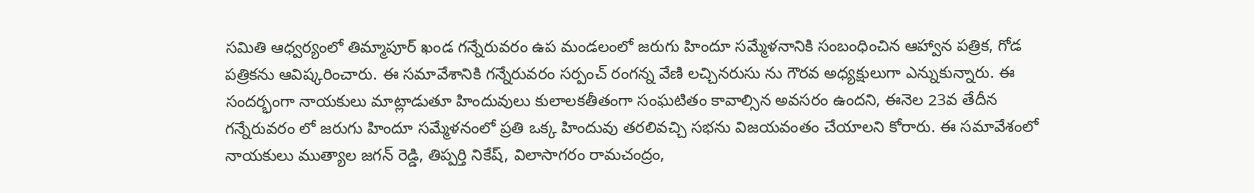సమితి ఆధ్వర్యంలో తిమ్మాపూర్ ఖండ గన్నేరువరం ఉప మండలంలో జరుగు హిందూ సమ్మేళనానికి సంబంధించిన ఆహ్వాన పత్రిక, గోడ పత్రికను ఆవిష్కరించారు. ఈ సమావేశానికి గన్నేరువరం సర్పంచ్ రంగన్న వేణి లచ్చినరుసు ను గౌరవ అధ్యక్షులుగా ఎన్నుకున్నారు. ఈ సందర్భంగా నాయకులు మాట్లాడుతూ హిందువులు కులాలకతీతంగా సంఘటితం కావాల్సిన అవసరం ఉందని, ఈనెల 23వ తేదీన గన్నేరువరం లో జరుగు హిందూ సమ్మేళనంలో ప్రతి ఒక్క హిందువు తరలివచ్చి సభను విజయవంతం చేయాలని కోరారు. ఈ సమావేశంలో నాయకులు ముత్యాల జగన్ రెడ్డి, తిప్పర్తి నికేష్, విలాసాగరం రామచంద్రం,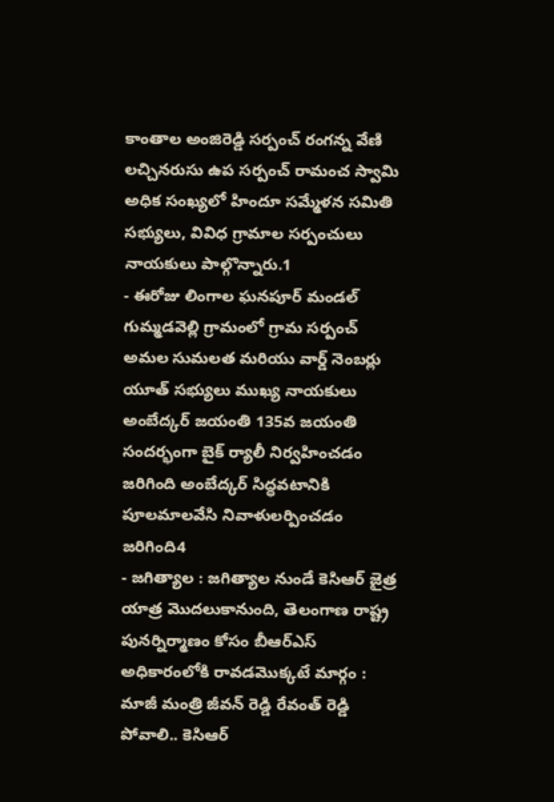కాంతాల అంజిరెడ్డి సర్పంచ్ రంగన్న వేణి లచ్చినరుసు ఉప సర్పంచ్ రామంచ స్వామి అధిక సంఖ్యలో హిందూ సమ్మేళన సమితి సభ్యులు, వివిధ గ్రామాల సర్పంచులు నాయకులు పాల్గొన్నారు.1
- ఈరోజు లింగాల ఘనపూర్ మండల్ గుమ్మడవెల్లి గ్రామంలో గ్రామ సర్పంచ్ అమల సుమలత మరియు వార్డ్ నెంబర్లు యూత్ సభ్యులు ముఖ్య నాయకులు అంబేద్కర్ జయంతి 135వ జయంతి సందర్భంగా బైక్ ర్యాలీ నిర్వహించడం జరిగింది అంబేద్కర్ సిద్ధవటానికి పూలమాలవేసి నివాళులర్పించడం జరిగింది4
- జగిత్యాల : జగిత్యాల నుండే కెసిఆర్ జైత్ర యాత్ర మొదలుకానుంది, తెలంగాణ రాష్ట్ర పునర్నిర్మాణం కోసం బీఆర్ఎస్ అధికారంలోకి రావడమొక్కటే మార్గం : మాజీ మంత్రి జీవన్ రెడ్డి రేవంత్ రెడ్డి పోవాలి.. కెసిఆర్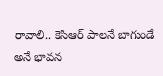రావాలి.. కెసిఆర్ పాలనే బాగుండే అనే భావన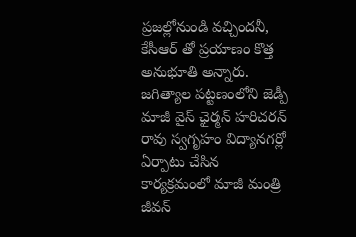ప్రజల్లోనుండి వచ్చిందనీ, కేసీఆర్ తో ప్రయాణం కొత్త అనుభూతి అన్నారు. జగిత్యాల పట్టణంలోని జెడ్పీ మాజీ వైస్ ఛైర్మన్ హరిచరన్ రావు స్వగృహం విద్యానగర్లో ఏర్పాటు చేసిన కార్యక్రమంలో మాజీ మంత్రి జీవన్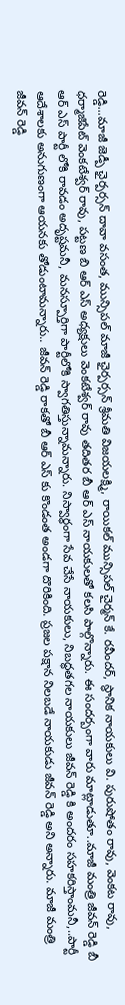రెడ్డి...మాజీ జెడ్పీ ఛైర్పర్సన్ దావా వసంత, మున్సిపల్ మాజీ ఛైర్పర్సన్ శ్రీమతి విజయలక్ష్మి, రాయికల్ మున్సిపల్ చైర్మన్ కే. రవీందర్, స్థానిక నాయకులు వి. పురుషోతం రావు, వెంకట రావు, ధర్మాజిపేట్ వెంకటేశ్వర్ రావు, పట్టణ బి ఆర్ ఎస్ అధ్యక్షులు వెంకటేశ్వర్ రావు తదితర బీ ఆర్ ఎస్ నాయకులతో కలసి పాల్గొన్నారు. ఈ సందర్బంగా వారు మాట్లాడుతూ..మాజీ మంత్రి జీవన్ రెడ్డి బీ ఆర్ ఎస్ పార్టీ లోకి రావడం అదృష్టమనీ, మనస్పూర్తిగా పార్టీలోకి స్వాగతిస్తున్నామన్నారు. నిస్వార్ధంగా సేవ చేసే నాయకులు, నిబద్ధతగల నాయకులు జీవన్ రెడ్డి కి అందరం సహకరిస్తాంమనీ,..పార్టీ ఆదేశాలకు అనుగుణంగా ఆయనకు తోడుంటామన్నారు.. జీవన్ రెడ్డి రాకతో బీ ఆర్ ఎస్ కు కొండంత అండగా దొరికింది. ప్రజల పక్షాన నిలబడే నాయకుడు జీవన్ రెడ్డి అని అన్నారు. మాజీ మంత్రి జీవన్ రెడ్డి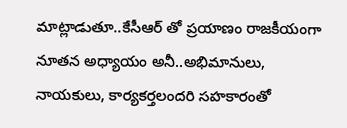మాట్లాడుతూ..కేసీఆర్ తో ప్రయాణం రాజకీయంగా నూతన అధ్యాయం అనీ..అభిమానులు, నాయకులు, కార్యకర్తలందరి సహకారంతో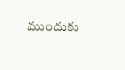ముందుకు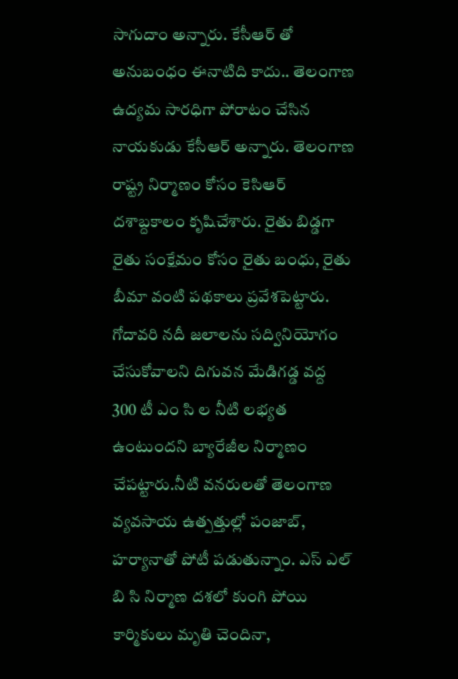సాగుదాం అన్నారు. కేసీఆర్ తో అనుబంధం ఈనాటిది కాదు.. తెలంగాణ ఉద్యమ సారధిగా పోరాటం చేసిన నాయకుడు కేసీఆర్ అన్నారు. తెలంగాణ రాష్ట్ర నిర్మాణం కోసం కెసిఆర్ దశాబ్దకాలం కృషిచేశారు. రైతు బిడ్డగా రైతు సంక్షేమం కోసం రైతు బంధు, రైతు బీమా వంటి పథకాలు ప్రవేశపెట్టారు. గోదావరి నదీ జలాలను సద్వినియోగం చేసుకోవాలని దిగువన మేడిగడ్డ వద్ద 300 టీ ఎం సి ల నీటి లభ్యత ఉంటుందని బ్యారేజీల నిర్మాణం చేపట్టారు.నీటి వనరులతో తెలంగాణ వ్యవసాయ ఉత్పత్తుల్లో పంజాబ్, హర్యానాతో పోటీ పడుతున్నాం. ఎస్ ఎల్ బి సి నిర్మాణ దశలో కుంగి పోయి కార్మికులు మృతి చెందినా,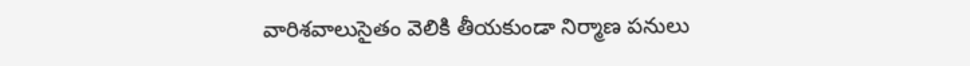వారిశవాలుసైతం వెలికి తీయకుండా నిర్మాణ పనులు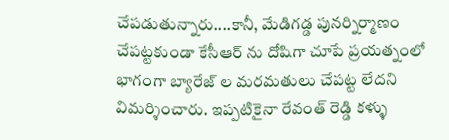చేపడుతున్నారు....కానీ, మేడిగడ్డ పునర్నిర్మాణం చేపట్టకుండా కేసీఆర్ ను దోషిగా చూపే ప్రయత్నంలో భాగంగా బ్యారేజ్ ల మరమతులు చేపట్ట లేదని విమర్శించారు. ఇప్పటికైనా రేవంత్ రెడ్డి కళ్ళు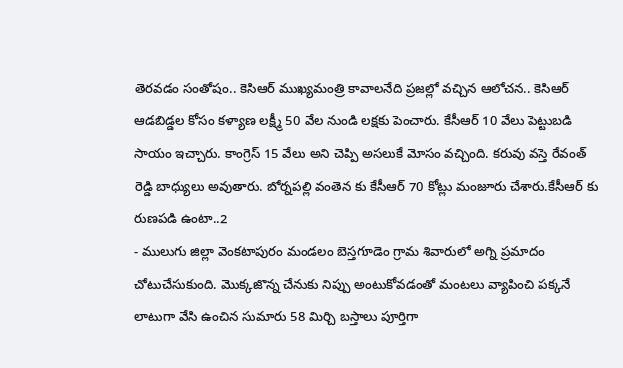తెరవడం సంతోషం.. కెసిఆర్ ముఖ్యమంత్రి కావాలనేది ప్రజల్లో వచ్చిన ఆలోచన.. కెసిఆర్ ఆడబిడ్డల కోసం కళ్యాణ లక్ష్మీ 50 వేల నుండి లక్షకు పెంచారు. కేసీఆర్ 10 వేలు పెట్టుబడి సాయం ఇచ్చారు. కాంగ్రెస్ 15 వేలు అని చెప్పి అసలుకే మోసం వచ్చింది. కరువు వస్తె రేవంత్ రెడ్డి బాధ్యులు అవుతారు. బోర్నపల్లి వంతెన కు కేసీఆర్ 70 కోట్లు మంజూరు చేశారు.కేసీఆర్ కు రుణపడి ఉంటా..2
- ములుగు జిల్లా వెంకటాపురం మండలం బెస్తగూడెం గ్రామ శివారులో అగ్ని ప్రమాదం చోటుచేసుకుంది. మొక్కజొన్న చేనుకు నిప్పు అంటుకోవడంతో మంటలు వ్యాపించి పక్కనే లాటుగా వేసి ఉంచిన సుమారు 58 మిర్చి బస్తాలు పూర్తిగా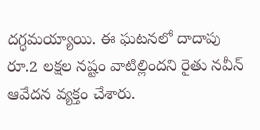దగ్ధమయ్యాయి. ఈ ఘటనలో దాదాపు రూ.2 లక్షల నష్టం వాటిల్లిందని రైతు నవీన్ ఆవేదన వ్యక్తం చేశారు.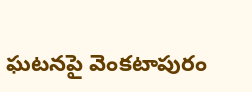ఘటనపై వెంకటాపురం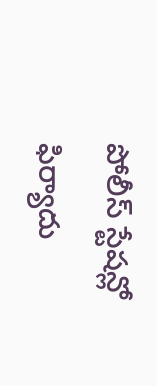పోలీస్ స్టేషన్లో ఫిర్యాదు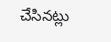చేసినట్లు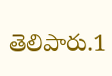తెలిపారు.1